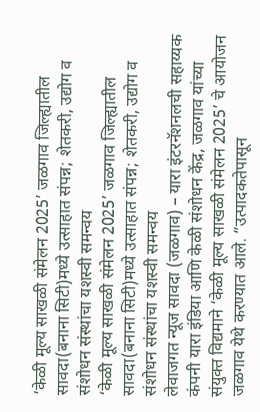‘केळी मूल्य साखळी संमेलन 2025’ जळगाव जिल्ह्यातील सावदा(बनाना सिटी)मध्ये उत्साहात संपन्न; शेतकरी, उद्योग व संशोधन संस्थांचा यशस्वी समन्वय
‘केळी मूल्य साखळी संमेलन 2025’ जळगाव जिल्ह्यातील सावदा(बनाना सिटी)मध्ये उत्साहात संपन्न; शेतकरी, उद्योग व संशोधन संस्थांचा यशस्वी समन्वय
लेवाजगत न्यूज सावदा (जळगाव) – यारा इंटरनॅशनलची सहाय्यक कंपनी यारा इंडिया आणि केळी संशोधन केंद्र, जळगाव यांच्या संयुक्त विद्यमाने ‘केळी मूल्य साखळी संमेलन 2025’ चे आयोजन जळगाव येथे करण्यात आले. “उत्पादकतेपासून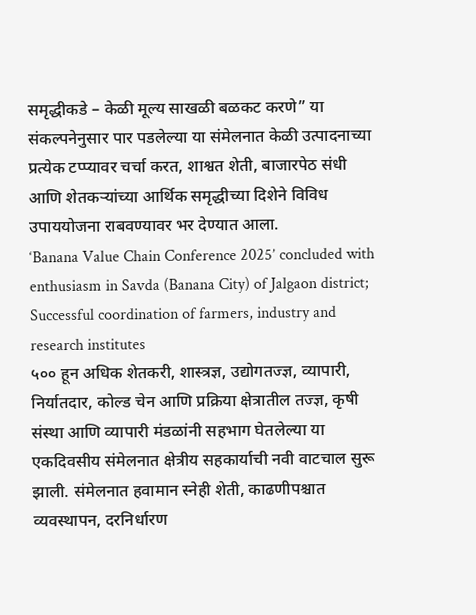समृद्धीकडे – केळी मूल्य साखळी बळकट करणे” या संकल्पनेनुसार पार पडलेल्या या संमेलनात केळी उत्पादनाच्या प्रत्येक टप्प्यावर चर्चा करत, शाश्वत शेती, बाजारपेठ संधी आणि शेतकऱ्यांच्या आर्थिक समृद्धीच्या दिशेने विविध उपाययोजना राबवण्यावर भर देण्यात आला.
‘Banana Value Chain Conference 2025’ concluded with enthusiasm in Savda (Banana City) of Jalgaon district; Successful coordination of farmers, industry and research institutes
५०० हून अधिक शेतकरी, शास्त्रज्ञ, उद्योगतज्ज्ञ, व्यापारी, निर्यातदार, कोल्ड चेन आणि प्रक्रिया क्षेत्रातील तज्ज्ञ, कृषी संस्था आणि व्यापारी मंडळांनी सहभाग घेतलेल्या या एकदिवसीय संमेलनात क्षेत्रीय सहकार्याची नवी वाटचाल सुरू झाली. संमेलनात हवामान स्नेही शेती, काढणीपश्चात व्यवस्थापन, दरनिर्धारण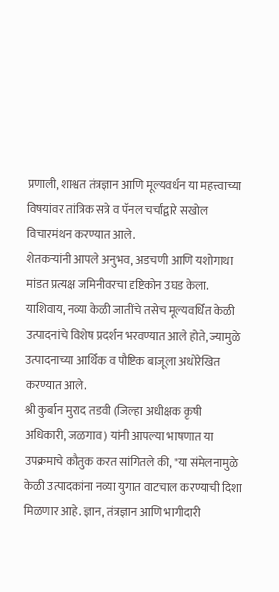प्रणाली, शाश्वत तंत्रज्ञान आणि मूल्यवर्धन या महत्त्वाच्या विषयांवर तांत्रिक सत्रे व पॅनल चर्चांद्वारे सखोल विचारमंथन करण्यात आले.
शेतकऱ्यांनी आपले अनुभव, अडचणी आणि यशोगाथा मांडत प्रत्यक्ष जमिनीवरचा दृष्टिकोन उघड केला. याशिवाय, नव्या केळी जातींचे तसेच मूल्यवर्धित केळी उत्पादनांचे विशेष प्रदर्शन भरवण्यात आले होते, ज्यामुळे उत्पादनाच्या आर्थिक व पौष्टिक बाजूला अधोरेखित करण्यात आले.
श्री कुर्बान मुराद तडवी (जिल्हा अधीक्षक कृषी अधिकारी, जळगाव) यांनी आपल्या भाषणात या उपक्रमाचे कौतुक करत सांगितले की, "या संमेलनामुळे केळी उत्पादकांना नव्या युगात वाटचाल करण्याची दिशा मिळणार आहे. ज्ञान, तंत्रज्ञान आणि भागीदारी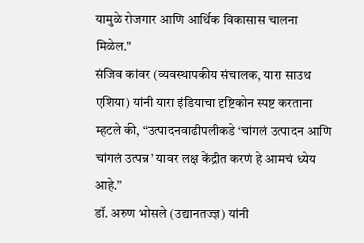यामुळे रोजगार आणि आर्थिक विकासास चालना मिळेल."
संजिव कांवर (व्यवस्थापकीय संचालक, यारा साउथ एशिया) यांनी यारा इंडियाचा दृष्टिकोन स्पष्ट करताना म्हटले की, “उत्पादनवाढीपलीकडे ‘चांगलं उत्पादन आणि चांगलं उत्पन्न’ यावर लक्ष केंद्रीत करणं हे आमचं ध्येय आहे.”
डॉ. अरुण भोसले (उद्यानतज्ज्ञ) यांनी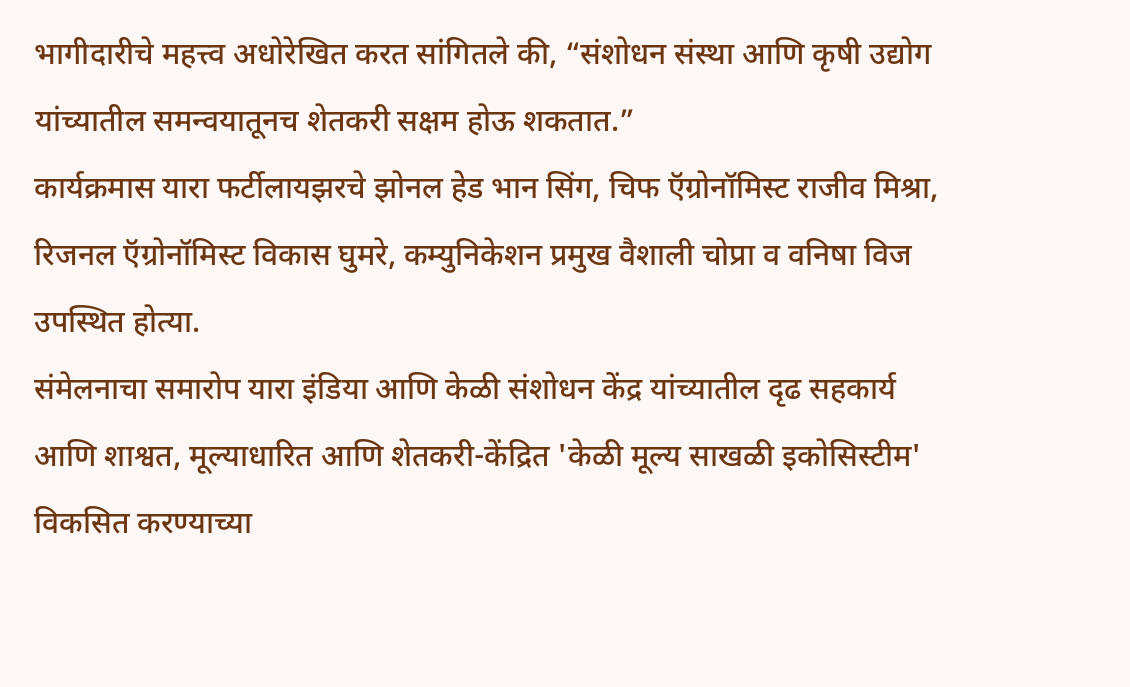भागीदारीचे महत्त्व अधोरेखित करत सांगितले की, “संशोधन संस्था आणि कृषी उद्योग यांच्यातील समन्वयातूनच शेतकरी सक्षम होऊ शकतात.”
कार्यक्रमास यारा फर्टीलायझरचे झोनल हेड भान सिंग, चिफ ऍग्रोनॉमिस्ट राजीव मिश्रा, रिजनल ऍग्रोनॉमिस्ट विकास घुमरे, कम्युनिकेशन प्रमुख वैशाली चोप्रा व वनिषा विज उपस्थित होत्या.
संमेलनाचा समारोप यारा इंडिया आणि केळी संशोधन केंद्र यांच्यातील दृढ सहकार्य आणि शाश्वत, मूल्याधारित आणि शेतकरी-केंद्रित 'केळी मूल्य साखळी इकोसिस्टीम' विकसित करण्याच्या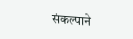संकल्पाने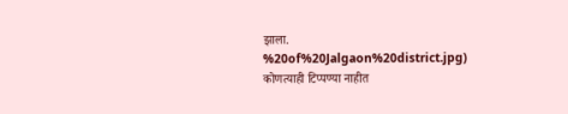झाला.
%20of%20Jalgaon%20district.jpg)
कोणत्याही टिप्पण्या नाहीत